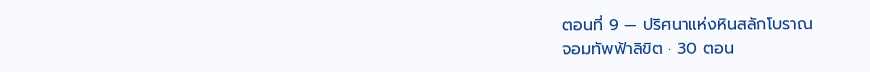ตอนที่ 9 — ปริศนาแห่งหินสลักโบราณ
จอมทัพฟ้าลิขิต · 30 ตอน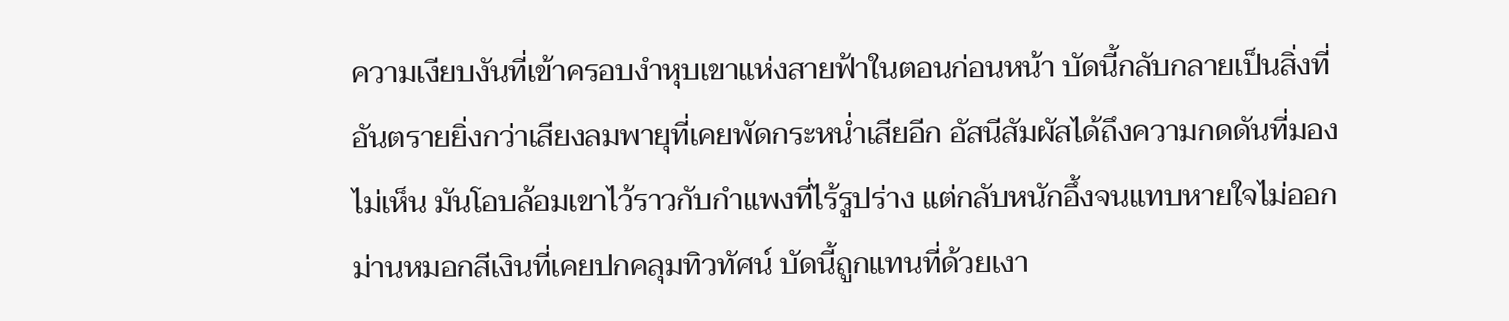ความเงียบงันที่เข้าครอบงำหุบเขาแห่งสายฟ้าในตอนก่อนหน้า บัดนี้กลับกลายเป็นสิ่งที่อันตรายยิ่งกว่าเสียงลมพายุที่เคยพัดกระหน่ำเสียอีก อัสนีสัมผัสได้ถึงความกดดันที่มองไม่เห็น มันโอบล้อมเขาไว้ราวกับกำแพงที่ไร้รูปร่าง แต่กลับหนักอึ้งจนแทบหายใจไม่ออก ม่านหมอกสีเงินที่เคยปกคลุมทิวทัศน์ บัดนี้ถูกแทนที่ด้วยเงา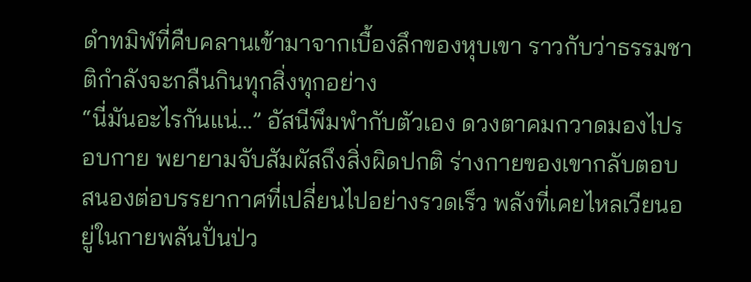ดำทมิฬที่คืบคลานเข้ามาจากเบื้องลึกของหุบเขา ราวกับว่าธรรมชาติกำลังจะกลืนกินทุกสิ่งทุกอย่าง
“นี่มันอะไรกันแน่…” อัสนีพึมพำกับตัวเอง ดวงตาคมกวาดมองไปรอบกาย พยายามจับสัมผัสถึงสิ่งผิดปกติ ร่างกายของเขากลับตอบสนองต่อบรรยากาศที่เปลี่ยนไปอย่างรวดเร็ว พลังที่เคยไหลเวียนอยู่ในกายพลันปั่นป่ว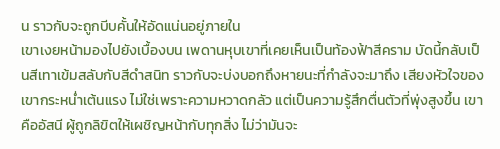น ราวกับจะถูกบีบคั้นให้อัดแน่นอยู่ภายใน
เขาเงยหน้ามองไปยังเบื้องบน เพดานหุบเขาที่เคยเห็นเป็นท้องฟ้าสีคราม บัดนี้กลับเป็นสีเทาเข้มสลับกับสีดำสนิท ราวกับจะบ่งบอกถึงหายนะที่กำลังจะมาถึง เสียงหัวใจของเขากระหน่ำเต้นแรง ไม่ใช่เพราะความหวาดกลัว แต่เป็นความรู้สึกตื่นตัวที่พุ่งสูงขึ้น เขาคืออัสนี ผู้ถูกลิขิตให้เผชิญหน้ากับทุกสิ่ง ไม่ว่ามันจะ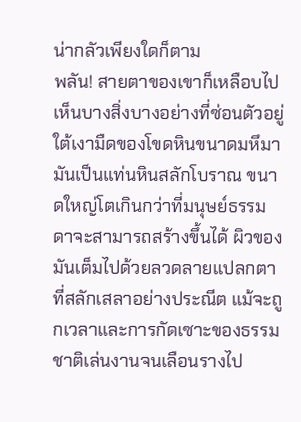น่ากลัวเพียงใดก็ตาม
พลัน! สายตาของเขาก็เหลือบไปเห็นบางสิ่งบางอย่างที่ซ่อนตัวอยู่ใต้เงามืดของโขดหินขนาดมหึมา มันเป็นแท่นหินสลักโบราณ ขนาดใหญ่โตเกินกว่าที่มนุษย์ธรรมดาจะสามารถสร้างขึ้นได้ ผิวของมันเต็มไปด้วยลวดลายแปลกตาที่สลักเสลาอย่างประณีต แม้จะถูกเวลาและการกัดเซาะของธรรมชาติเล่นงานจนเลือนรางไป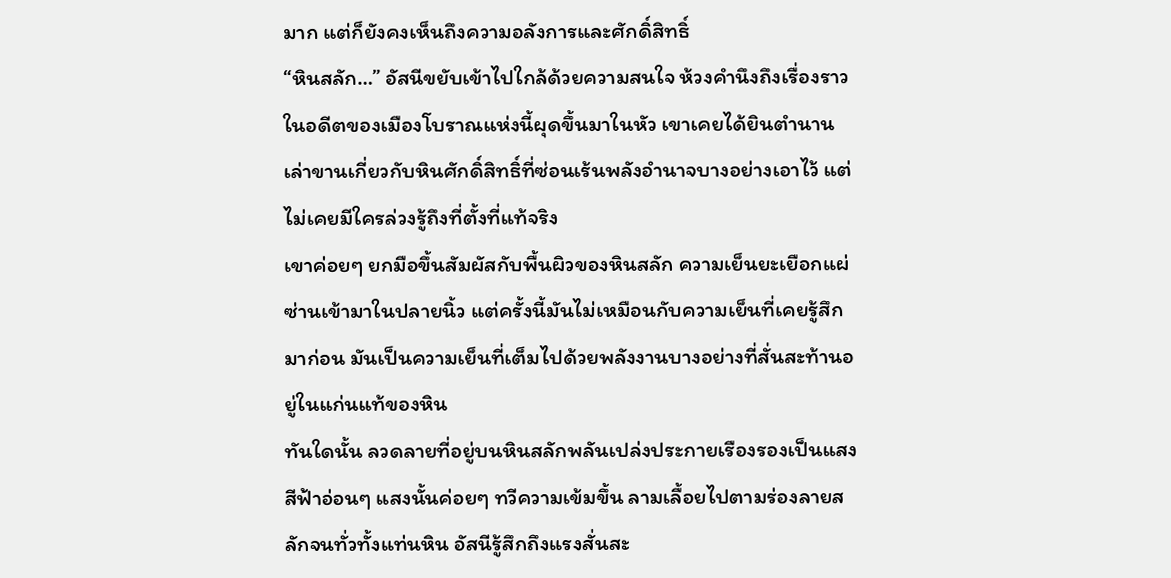มาก แต่ก็ยังคงเห็นถึงความอลังการและศักดิ์สิทธิ์
“หินสลัก…” อัสนีขยับเข้าไปใกล้ด้วยความสนใจ ห้วงคำนึงถึงเรื่องราวในอดีตของเมืองโบราณแห่งนี้ผุดขึ้นมาในหัว เขาเคยได้ยินตำนานเล่าขานเกี่ยวกับหินศักดิ์สิทธิ์ที่ซ่อนเร้นพลังอำนาจบางอย่างเอาไว้ แต่ไม่เคยมีใครล่วงรู้ถึงที่ตั้งที่แท้จริง
เขาค่อยๆ ยกมือขึ้นสัมผัสกับพื้นผิวของหินสลัก ความเย็นยะเยือกแผ่ซ่านเข้ามาในปลายนิ้ว แต่ครั้งนี้มันไม่เหมือนกับความเย็นที่เคยรู้สึกมาก่อน มันเป็นความเย็นที่เต็มไปด้วยพลังงานบางอย่างที่สั่นสะท้านอยู่ในแก่นแท้ของหิน
ทันใดนั้น ลวดลายที่อยู่บนหินสลักพลันเปล่งประกายเรืองรองเป็นแสงสีฟ้าอ่อนๆ แสงนั้นค่อยๆ ทวีความเข้มขึ้น ลามเลื้อยไปตามร่องลายสลักจนทั่วทั้งแท่นหิน อัสนีรู้สึกถึงแรงสั่นสะ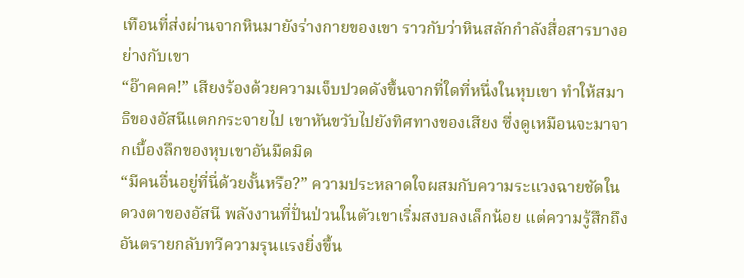เทือนที่ส่งผ่านจากหินมายังร่างกายของเขา ราวกับว่าหินสลักกำลังสื่อสารบางอย่างกับเขา
“อ๊าคคค!” เสียงร้องด้วยความเจ็บปวดดังขึ้นจากที่ใดที่หนึ่งในหุบเขา ทำให้สมาธิของอัสนีแตกกระจายไป เขาหันขวับไปยังทิศทางของเสียง ซึ่งดูเหมือนจะมาจากเบื้องลึกของหุบเขาอันมืดมิด
“มีคนอื่นอยู่ที่นี่ด้วยงั้นหรือ?” ความประหลาดใจผสมกับความระแวงฉายชัดในดวงตาของอัสนี พลังงานที่ปั่นป่วนในตัวเขาเริ่มสงบลงเล็กน้อย แต่ความรู้สึกถึงอันตรายกลับทวีความรุนแรงยิ่งขึ้น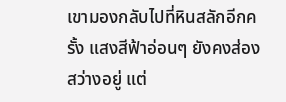เขามองกลับไปที่หินสลักอีกครั้ง แสงสีฟ้าอ่อนๆ ยังคงส่องสว่างอยู่ แต่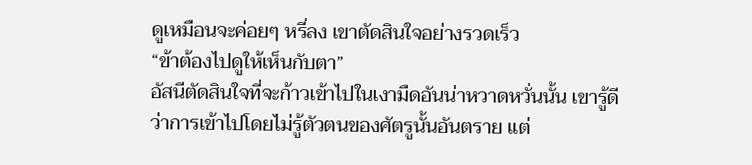ดูเหมือนจะค่อยๆ หรี่ลง เขาตัดสินใจอย่างรวดเร็ว
“ข้าต้องไปดูให้เห็นกับตา”
อัสนีตัดสินใจที่จะก้าวเข้าไปในเงามืดอันน่าหวาดหวั่นนั้น เขารู้ดีว่าการเข้าไปโดยไม่รู้ตัวตนของศัตรูนั้นอันตราย แต่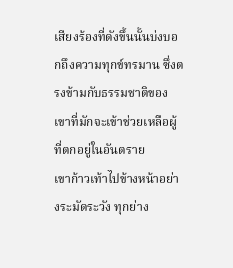เสียงร้องที่ดังขึ้นนั้นบ่งบอกถึงความทุกข์ทรมาน ซึ่งตรงข้ามกับธรรมชาติของเขาที่มักจะเข้าช่วยเหลือผู้ที่ตกอยู่ในอันตราย
เขาก้าวเท้าไปข้างหน้าอย่างระมัดระวัง ทุกย่าง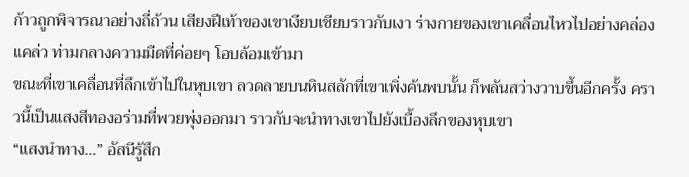ก้าวถูกพิจารณาอย่างถี่ถ้วน เสียงฝีเท้าของเขาเงียบเชียบราวกับเงา ร่างกายของเขาเคลื่อนไหวไปอย่างคล่องแคล่ว ท่ามกลางความมืดที่ค่อยๆ โอบล้อมเข้ามา
ขณะที่เขาเคลื่อนที่ลึกเข้าไปในหุบเขา ลวดลายบนหินสลักที่เขาเพิ่งค้นพบนั้น ก็พลันสว่างวาบขึ้นอีกครั้ง คราวนี้เป็นแสงสีทองอร่ามที่พวยพุ่งออกมา ราวกับจะนำทางเขาไปยังเบื้องลึกของหุบเขา
“แสงนำทาง…” อัสนีรู้สึก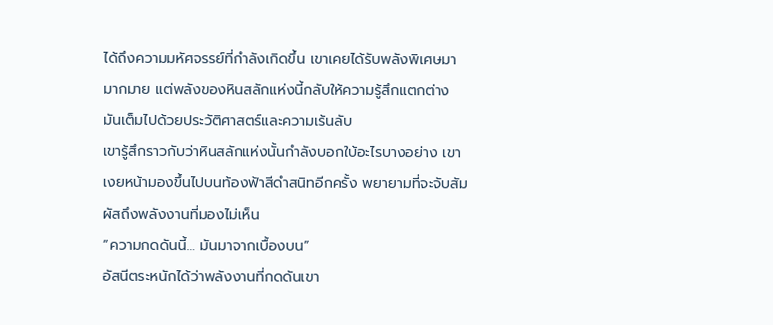ได้ถึงความมหัศจรรย์ที่กำลังเกิดขึ้น เขาเคยได้รับพลังพิเศษมามากมาย แต่พลังของหินสลักแห่งนี้กลับให้ความรู้สึกแตกต่าง มันเต็มไปด้วยประวัติศาสตร์และความเร้นลับ
เขารู้สึกราวกับว่าหินสลักแห่งนั้นกำลังบอกใบ้อะไรบางอย่าง เขาเงยหน้ามองขึ้นไปบนท้องฟ้าสีดำสนิทอีกครั้ง พยายามที่จะจับสัมผัสถึงพลังงานที่มองไม่เห็น
“ความกดดันนี้… มันมาจากเบื้องบน”
อัสนีตระหนักได้ว่าพลังงานที่กดดันเขา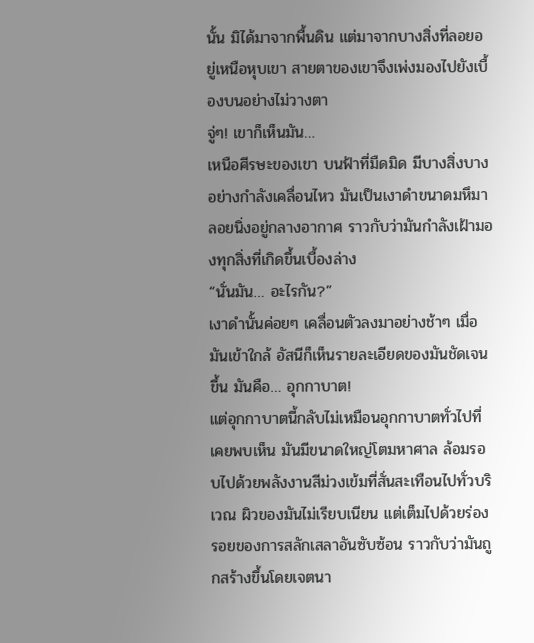นั้น มิได้มาจากพื้นดิน แต่มาจากบางสิ่งที่ลอยอยู่เหนือหุบเขา สายตาของเขาจึงเพ่งมองไปยังเบื้องบนอย่างไม่วางตา
จู่ๆ! เขาก็เห็นมัน…
เหนือศีรษะของเขา บนฟ้าที่มืดมิด มีบางสิ่งบางอย่างกำลังเคลื่อนไหว มันเป็นเงาดำขนาดมหึมา ลอยนิ่งอยู่กลางอากาศ ราวกับว่ามันกำลังเฝ้ามองทุกสิ่งที่เกิดขึ้นเบื้องล่าง
“นั่นมัน… อะไรกัน?”
เงาดำนั้นค่อยๆ เคลื่อนตัวลงมาอย่างช้าๆ เมื่อมันเข้าใกล้ อัสนีก็เห็นรายละเอียดของมันชัดเจนขึ้น มันคือ… อุกกาบาต!
แต่อุกกาบาตนี้กลับไม่เหมือนอุกกาบาตทั่วไปที่เคยพบเห็น มันมีขนาดใหญ่โตมหาศาล ล้อมรอบไปด้วยพลังงานสีม่วงเข้มที่สั่นสะเทือนไปทั่วบริเวณ ผิวของมันไม่เรียบเนียน แต่เต็มไปด้วยร่องรอยของการสลักเสลาอันซับซ้อน ราวกับว่ามันถูกสร้างขึ้นโดยเจตนา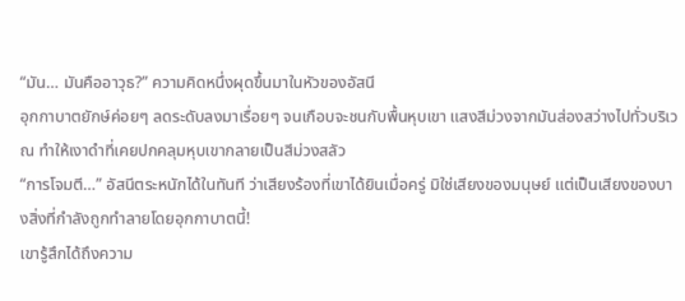“มัน… มันคืออาวุธ?” ความคิดหนึ่งผุดขึ้นมาในหัวของอัสนี
อุกกาบาตยักษ์ค่อยๆ ลดระดับลงมาเรื่อยๆ จนเกือบจะชนกับพื้นหุบเขา แสงสีม่วงจากมันส่องสว่างไปทั่วบริเวณ ทำให้เงาดำที่เคยปกคลุมหุบเขากลายเป็นสีม่วงสลัว
“การโจมตี…” อัสนีตระหนักได้ในทันที ว่าเสียงร้องที่เขาได้ยินเมื่อครู่ มิใช่เสียงของมนุษย์ แต่เป็นเสียงของบางสิ่งที่กำลังถูกทำลายโดยอุกกาบาตนี้!
เขารู้สึกได้ถึงความ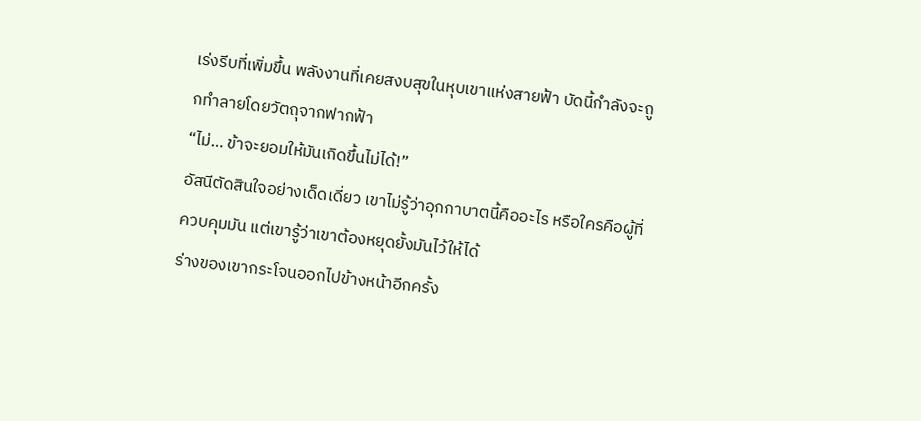เร่งรีบที่เพิ่มขึ้น พลังงานที่เคยสงบสุขในหุบเขาแห่งสายฟ้า บัดนี้กำลังจะถูกทำลายโดยวัตถุจากฟากฟ้า
“ไม่… ข้าจะยอมให้มันเกิดขึ้นไม่ได้!”
อัสนีตัดสินใจอย่างเด็ดเดี่ยว เขาไม่รู้ว่าอุกกาบาตนี้คืออะไร หรือใครคือผู้ที่ควบคุมมัน แต่เขารู้ว่าเขาต้องหยุดยั้งมันไว้ให้ได้
ร่างของเขากระโจนออกไปข้างหน้าอีกครั้ง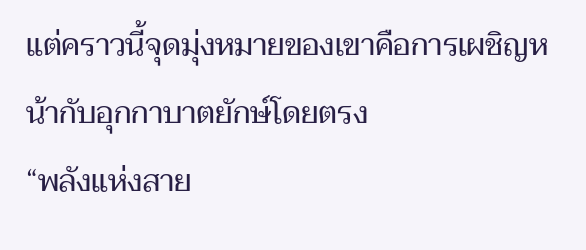แต่คราวนี้จุดมุ่งหมายของเขาคือการเผชิญหน้ากับอุกกาบาตยักษ์โดยตรง
“พลังแห่งสาย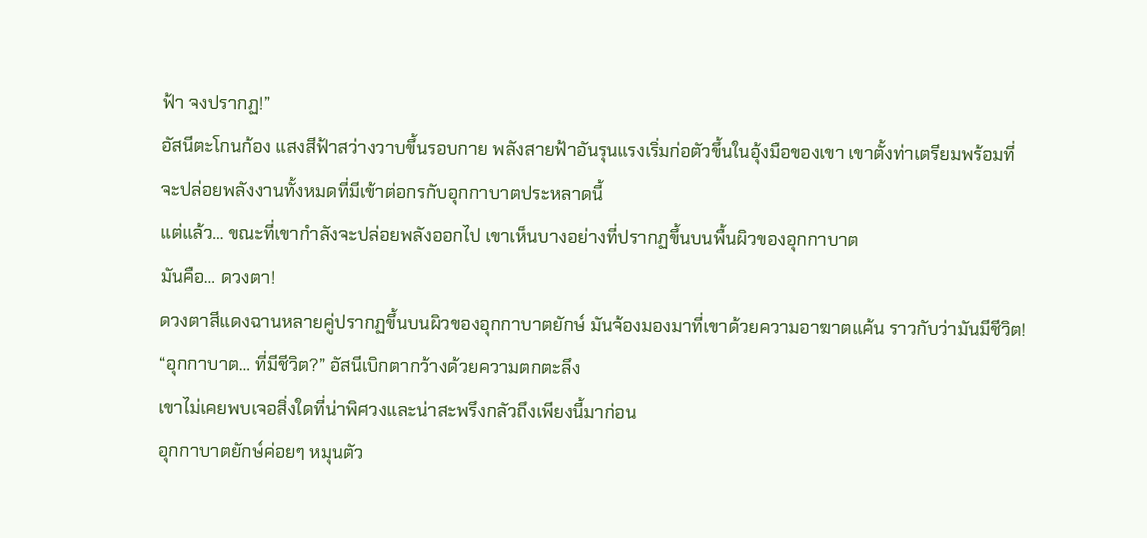ฟ้า จงปรากฏ!”
อัสนีตะโกนก้อง แสงสีฟ้าสว่างวาบขึ้นรอบกาย พลังสายฟ้าอันรุนแรงเริ่มก่อตัวขึ้นในอุ้งมือของเขา เขาตั้งท่าเตรียมพร้อมที่จะปล่อยพลังงานทั้งหมดที่มีเข้าต่อกรกับอุกกาบาตประหลาดนี้
แต่แล้ว… ขณะที่เขากำลังจะปล่อยพลังออกไป เขาเห็นบางอย่างที่ปรากฏขึ้นบนพื้นผิวของอุกกาบาต
มันคือ… ดวงตา!
ดวงตาสีแดงฉานหลายคู่ปรากฏขึ้นบนผิวของอุกกาบาตยักษ์ มันจ้องมองมาที่เขาด้วยความอาฆาตแค้น ราวกับว่ามันมีชีวิต!
“อุกกาบาต… ที่มีชีวิต?” อัสนีเบิกตากว้างด้วยความตกตะลึง
เขาไม่เคยพบเจอสิ่งใดที่น่าพิศวงและน่าสะพรึงกลัวถึงเพียงนี้มาก่อน
อุกกาบาตยักษ์ค่อยๆ หมุนตัว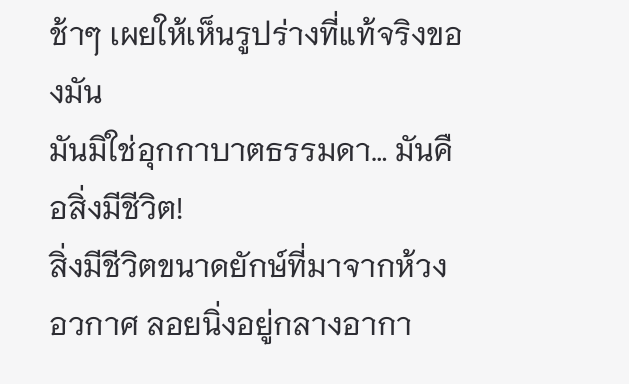ช้าๆ เผยให้เห็นรูปร่างที่แท้จริงของมัน
มันมิใช่อุกกาบาตธรรมดา… มันคือสิ่งมีชีวิต!
สิ่งมีชีวิตขนาดยักษ์ที่มาจากห้วงอวกาศ ลอยนิ่งอยู่กลางอากา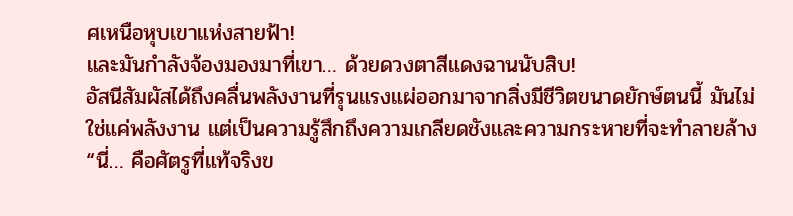ศเหนือหุบเขาแห่งสายฟ้า!
และมันกำลังจ้องมองมาที่เขา… ด้วยดวงตาสีแดงฉานนับสิบ!
อัสนีสัมผัสได้ถึงคลื่นพลังงานที่รุนแรงแผ่ออกมาจากสิ่งมีชีวิตขนาดยักษ์ตนนี้ มันไม่ใช่แค่พลังงาน แต่เป็นความรู้สึกถึงความเกลียดชังและความกระหายที่จะทำลายล้าง
“นี่… คือศัตรูที่แท้จริงข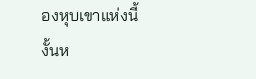องหุบเขาแห่งนี้งั้นห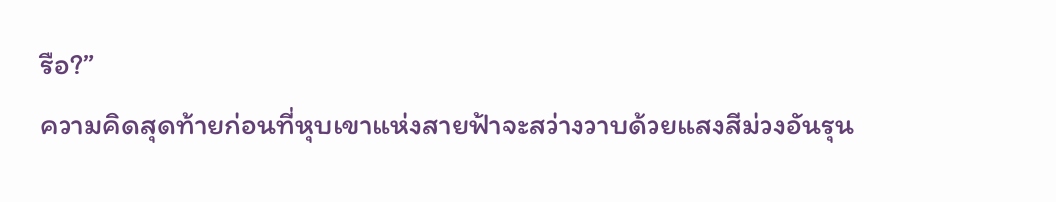รือ?”
ความคิดสุดท้ายก่อนที่หุบเขาแห่งสายฟ้าจะสว่างวาบด้วยแสงสีม่วงอันรุน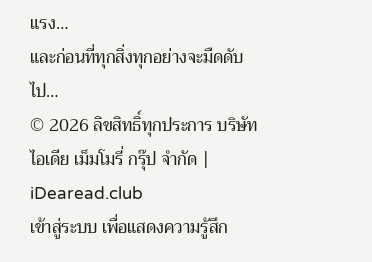แรง…
และก่อนที่ทุกสิ่งทุกอย่างจะมืดดับไป…
© 2026 ลิขสิทธิ์ทุกประการ บริษัท ไอเดีย เม็มโมรี่ กรุ๊ป จำกัด | iDearead.club
เข้าสู่ระบบ เพื่อแสดงความรู้สึก